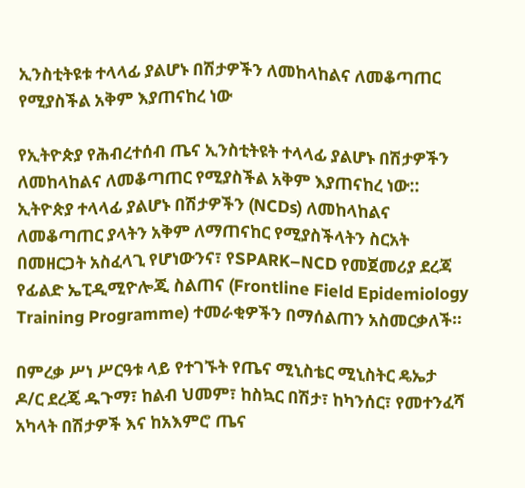ኢንስቲትዩቱ ተላላፊ ያልሆኑ በሽታዎችን ለመከላከልና ለመቆጣጠር የሚያስችል አቅም እያጠናከረ ነው

የኢትዮጵያ የሕብረተሰብ ጤና ኢንስቲትዩት ተላላፊ ያልሆኑ በሽታዎችን ለመከላከልና ለመቆጣጠር የሚያስችል አቅም እያጠናከረ ነው::
ኢትዮጵያ ተላላፊ ያልሆኑ በሽታዎችን (NCDs) ለመከላከልና ለመቆጣጠር ያላትን አቅም ለማጠናከር የሚያስችላትን ስርአት በመዘርጋት አስፈላጊ የሆነውንና፣ የSPARK–NCD የመጀመሪያ ደረጃ የፊልድ ኤፒዲሚዮሎጂ ስልጠና (Frontline Field Epidemiology Training Programme) ተመራቂዎችን በማሰልጠን አስመርቃለች።

በምረቃ ሥነ ሥርዓቱ ላይ የተገኙት የጤና ሚኒስቴር ሚኒስትር ዴኤታ ዶ/ር ደረጄ ዱጉማ፣ ከልብ ህመም፣ ከስኳር በሽታ፣ ከካንሰር፣ የመተንፈሻ አካላት በሽታዎች እና ከአእምሮ ጤና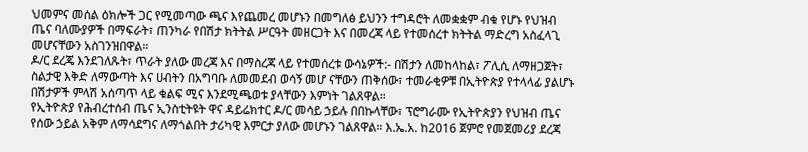ህመምና መሰል ዕክሎች ጋር የሚመጣው ጫና እየጨመረ መሆኑን በመግለፅ ይህንን ተግዳሮት ለመቋቋም ብቁ የሆኑ የህዝብ ጤና ባለሙያዎች በማፍራት፣ ጠንካራ የበሽታ ክትትል ሥርዓት መዘርጋት እና በመረጃ ላይ የተመሰረተ ክትትል ማድረግ አስፈላጊ መሆናቸውን አስገንዝበዋል።
ዶ/ር ደረጄ እንደገለጹት፣ ጥራት ያለው መረጃ እና በማስረጃ ላይ የተመሰረቱ ውሳኔዎች:- በሽታን ለመከላከል፣ ፖሊሲ ለማዘጋጀት፣ ስልታዊ እቅድ ለማውጣት እና ሀብትን በአግባቡ ለመመደብ ወሳኝ መሆ ናቸውን ጠቅሰው፣ ተመራቂዎቹ በኢትዮጵያ የተላላፊ ያልሆኑ በሽታዎች ምላሽ አሰጣጥ ላይ ቁልፍ ሚና እንደሚጫወቱ ያላቸውን እምነት ገልጸዋል።
የኢትዮጵያ የሕብረተሰብ ጤና ኢንስቲትዩት ዋና ዳይሬክተር ዶ/ር መሳይ ኃይሉ በበኩላቸው፣ ፕሮግራሙ የኢትዮጵያን የህዝብ ጤና የሰው ኃይል አቅም ለማሳደግና ለማጎልበት ታሪካዊ እምርታ ያለው መሆኑን ገልጸዋል። እ.ኤ.አ. ከ2016 ጀምሮ የመጀመሪያ ደረጃ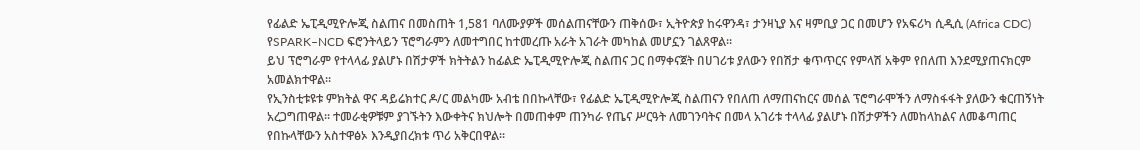የፊልድ ኤፒዲሚዮሎጂ ስልጠና በመስጠት 1,581 ባለሙያዎች መሰልጠናቸውን ጠቅሰው፣ ኢትዮጵያ ከሩዋንዳ፣ ታንዛኒያ እና ዛምቢያ ጋር በመሆን የአፍሪካ ሲዲሲ (Africa CDC) የSPARK–NCD ፍሮንትላይን ፕሮግራምን ለመተግበር ከተመረጡ አራት አገራት መካከል መሆኗን ገልጸዋል።
ይህ ፕሮግራም የተላላፊ ያልሆኑ በሽታዎች ክትትልን ከፊልድ ኤፒዲሚዮሎጂ ስልጠና ጋር በማቀናጀት በሀገሪቱ ያለውን የበሽታ ቁጥጥርና የምላሽ አቅም የበለጠ እንደሚያጠናክርም አመልክተዋል።
የኢንስቲቱዩቱ ምክትል ዋና ዳይሬክተር ዶ/ር መልካሙ አብቴ በበኩላቸው፣ የፊልድ ኤፒዲሚዮሎጂ ስልጠናን የበለጠ ለማጠናከርና መሰል ፕሮግራሞችን ለማስፋፋት ያለውን ቁርጠኝነት አረጋግጠዋል። ተመራቂዎቹም ያገኙትን እውቀትና ክህሎት በመጠቀም ጠንካራ የጤና ሥርዓት ለመገንባትና በመላ አገሪቱ ተላላፊ ያልሆኑ በሽታዎችን ለመከላከልና ለመቆጣጠር የበኩላቸውን አስተዋፅኦ እንዲያበረክቱ ጥሪ አቅርበዋል።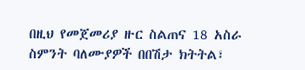በዚህ የመጀመሪያ ዙር ስልጠና 18 አስራ ስምንት ባለሙያዎች በበሽታ ክትትል፣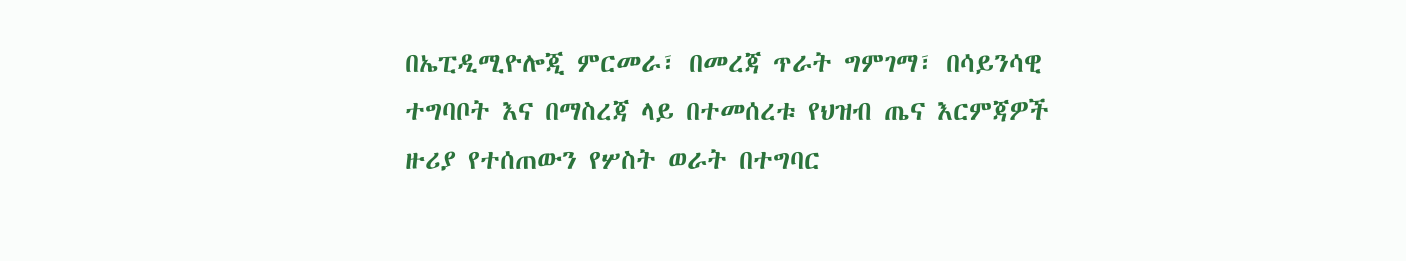በኤፒዲሚዮሎጂ ምርመራ፣ በመረጃ ጥራት ግምገማ፣ በሳይንሳዊ ተግባቦት እና በማስረጃ ላይ በተመሰረቱ የህዝብ ጤና እርምጃዎች ዙሪያ የተሰጠውን የሦስት ወራት በተግባር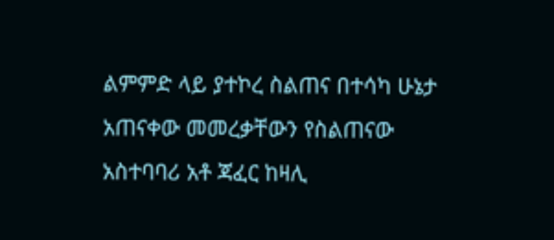ልምምድ ላይ ያተኮረ ስልጠና በተሳካ ሁኔታ አጠናቀው መመረቃቸውን የስልጠናው አስተባባሪ አቶ ጃፈር ከዛሊ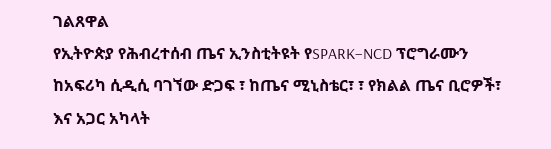ገልጸዋል
የኢትዮጵያ የሕብረተሰብ ጤና ኢንስቲትዩት የSPARK–NCD ፕሮግራሙን ከአፍሪካ ሲዲሲ ባገኘው ድጋፍ ፣ ከጤና ሚኒስቴር፣ ፣ የክልል ጤና ቢሮዎች፣ እና አጋር አካላት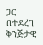ጋር በተደረገ ቅንጅታዊ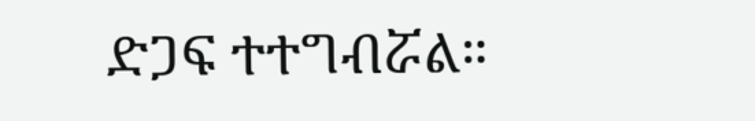ድጋፍ ተተግብሯል።